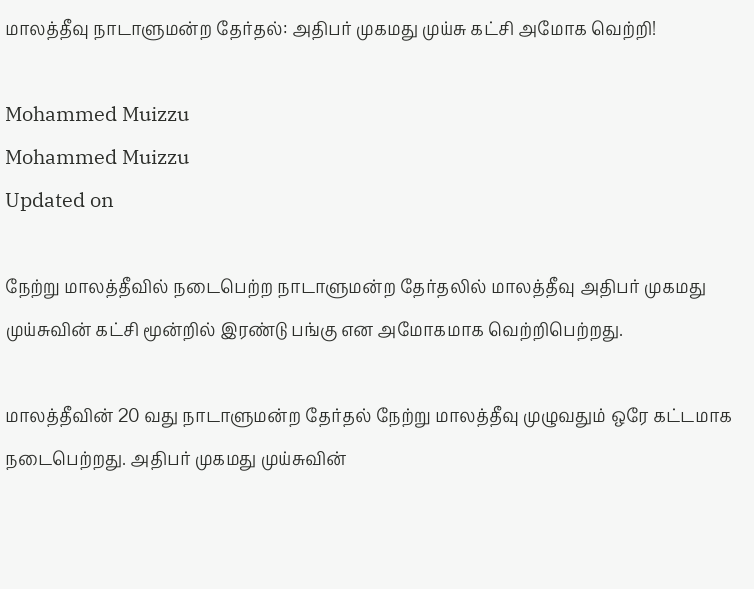மாலத்தீவு நாடாளுமன்ற தேர்தல்: அதிபர் முகமது முய்சு கட்சி அமோக வெற்றி!

Mohammed Muizzu
Mohammed Muizzu
Updated on

நேற்று மாலத்தீவில் நடைபெற்ற நாடாளுமன்ற தேர்தலில் மாலத்தீவு அதிபர் முகமது முய்சுவின் கட்சி மூன்றில் இரண்டு பங்கு என அமோகமாக வெற்றிபெற்றது.

மாலத்தீவின் 20 வது நாடாளுமன்ற தேர்தல் நேற்று மாலத்தீவு முழுவதும் ஒரே கட்டமாக நடைபெற்றது. அதிபர் முகமது முய்சுவின்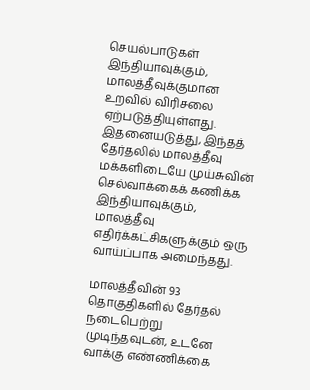செயல்பாடுகள் இந்தியாவுக்கும், மாலத்தீவுக்குமான உறவில் விரிசலை ஏற்படுத்தியுள்ளது. இதனையடுத்து, இந்தத் தேர்தலில் மாலத்தீவு மக்களிடையே முய்சுவின் செல்வாக்கைக் கணிக்க இந்தியாவுக்கும், மாலத்தீவு எதிர்க்கட்சிகளுக்கும் ஒரு வாய்ப்பாக அமைந்தது.

மாலத்தீவின் 93 தொகுதிகளில் தேர்தல் நடைபெற்று முடிந்தவுடன், உடனே வாக்கு எண்ணிக்கை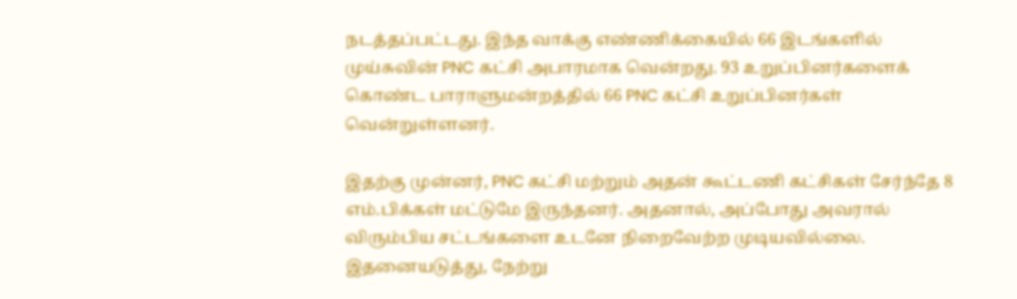நடத்தப்பட்டது. இந்த வாக்கு எண்ணிக்கையில் 66 இடங்களில் முய்சுவின் PNC கட்சி அபாரமாக வென்றது. 93 உறுப்பினர்களைக் கொண்ட பாராளுமன்றத்தில் 66 PNC கட்சி உறுப்பினர்கள் வென்றுள்ளனர்.

இதற்கு முன்னர், PNC கட்சி மற்றும் அதன் கூட்டணி கட்சிகள் சேர்ந்தே 8 எம்.பிக்கள் மட்டுமே இருந்தனர். அதனால், அப்போது அவரால் விரும்பிய சட்டங்களை உடனே நிறைவேற்ற முடியவில்லை. இதனையடுத்து, நேற்று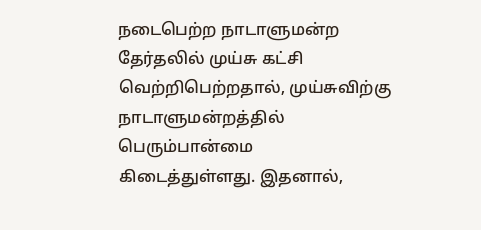நடைபெற்ற நாடாளுமன்ற தேர்தலில் முய்சு கட்சி வெற்றிபெற்றதால், முய்சுவிற்கு நாடாளுமன்றத்தில் பெரும்பான்மை கிடைத்துள்ளது. இதனால்,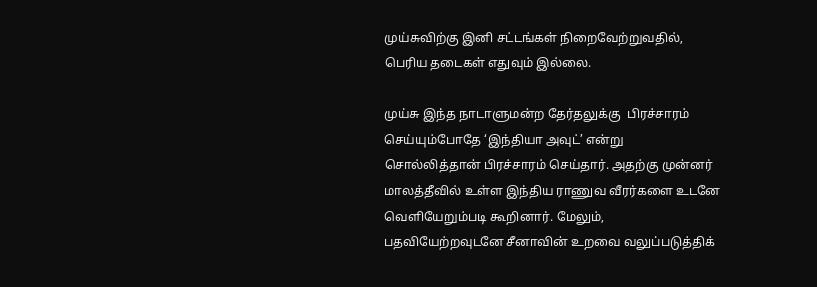முய்சுவிற்கு இனி சட்டங்கள் நிறைவேற்றுவதில், பெரிய தடைகள் எதுவும் இல்லை.

முய்சு இந்த நாடாளுமன்ற தேர்தலுக்கு  பிரச்சாரம் செய்யும்போதே ‘இந்தியா அவுட்’ என்று  சொல்லித்தான் பிரச்சாரம் செய்தார். அதற்கு முன்னர் மாலத்தீவில் உள்ள இந்திய ராணுவ வீரர்களை உடனே வெளியேறும்படி கூறினார். மேலும், பதவியேற்றவுடனே சீனாவின் உறவை வலுப்படுத்திக்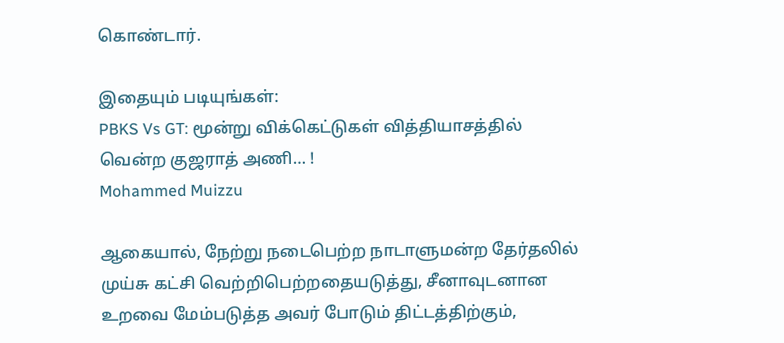கொண்டார்.

இதையும் படியுங்கள்:
PBKS Vs GT: மூன்று விக்கெட்டுகள் வித்தியாசத்தில் வென்ற குஜராத் அணி… !
Mohammed Muizzu

ஆகையால், நேற்று நடைபெற்ற நாடாளுமன்ற தேர்தலில் முய்சு கட்சி வெற்றிபெற்றதையடுத்து, சீனாவுடனான உறவை மேம்படுத்த அவர் போடும் திட்டத்திற்கும்,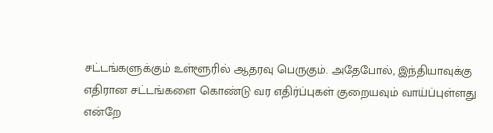சட்டங்களுக்கும் உள்ளூரில் ஆதரவு பெருகும். அதேபோல், இந்தியாவுக்கு எதிரான சட்டங்களை கொண்டு வர எதிர்ப்புகள் குறையவும் வாய்ப்புள்ளது என்றே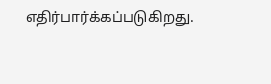எதிர்பார்க்கப்படுகிறது.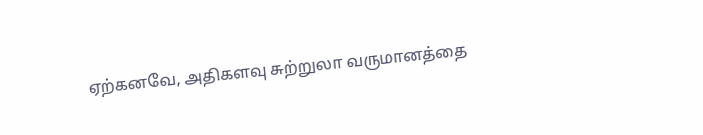ஏற்கனவே, அதிகளவு சுற்றுலா வருமானத்தை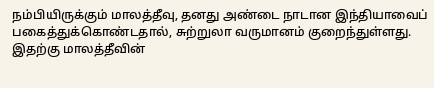நம்பியிருக்கும் மாலத்தீவு, தனது அண்டை நாடான இந்தியாவைப் பகைத்துக்கொண்டதால், சுற்றுலா வருமானம் குறைந்துள்ளது. இதற்கு மாலத்தீவின்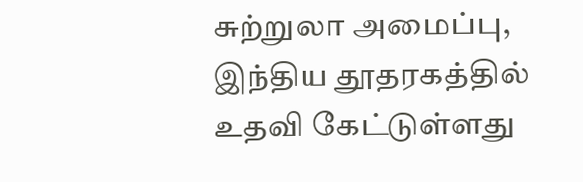சுற்றுலா அமைப்பு, இந்திய தூதரகத்தில் உதவி கேட்டுள்ளது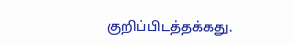குறிப்பிடத்தக்கது.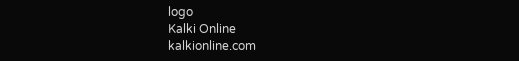logo
Kalki Online
kalkionline.com